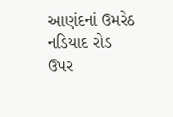આણંદનાં ઉમરેઠ નડિયાદ રોડ ઉપર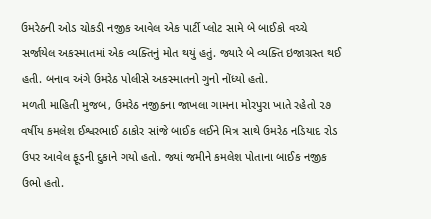ઉમરેઠની ઓડ ચોકડી નજીક આવેલ એક પાર્ટી પ્લોટ સામે બે બાઈકો વચ્ચે સર્જાયેલ અકસ્માતમાં એક વ્યક્તિનું મોત થયું હતું. જ્યારે બે વ્યક્તિ ઇજાગ્રસ્ત થઈ હતી. બનાવ અંગે ઉમરેઠ પોલીસે અકસ્માતનો ગુનો નોંધ્યો હતો.
મળતી માહિતી મુજબ, ઉમરેઠ નજીકના જાખલા ગામના મોરપુરા ખાતે રહેતો ૨૭ વર્ષીય કમલેશ ઈશ્વરભાઈ ઠાકોર સાંજે બાઈક લઈને મિત્ર સાથે ઉમરેઠ નડિયાદ રોડ ઉપર આવેલ ફૂડની દુકાને ગયો હતો. જ્યાં જમીને કમલેશ પોતાના બાઈક નજીક ઉભો હતો.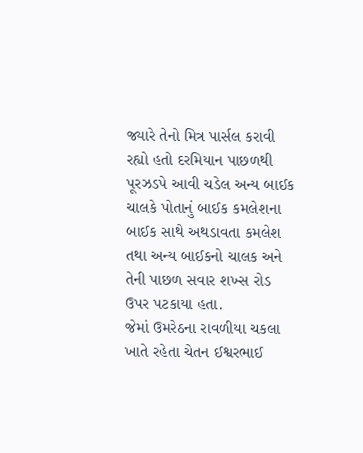જ્યારે તેનો મિત્ર પાર્સલ કરાવી રહ્યો હતો દરમિયાન પાછળથી પૂરઝડપે આવી ચડેલ અન્ય બાઈક ચાલકે પોતાનું બાઈક કમલેશના બાઈક સાથે અથડાવતા કમલેશ તથા અન્ય બાઈકનો ચાલક અને તેની પાછળ સવાર શખ્સ રોડ ઉપર પટકાયા હતા.
જેમાં ઉમરેઠના રાવળીયા ચકલા ખાતે રહેતા ચેતન ઈશ્વરભાઈ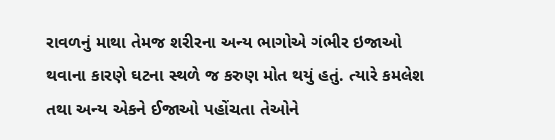રાવળનું માથા તેમજ શરીરના અન્ય ભાગોએ ગંભીર ઇજાઓ થવાના કારણે ઘટના સ્થળે જ કરુણ મોત થયું હતું. ત્યારે કમલેશ તથા અન્ય એકને ઈજાઓ પહોંચતા તેઓને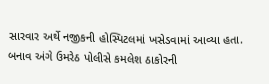સારવાર અર્થે નજીકની હોસ્પિટલમાં ખસેડવામાં આવ્યા હતા. બનાવ અંગે ઉમરેઠ પોલીસે કમલેશ ઠાકોરની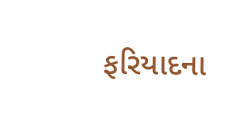ફરિયાદના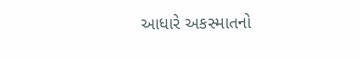આધારે અકસ્માતનો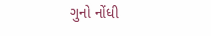ગુનો નોંધી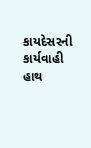કાયદેસરની કાર્યવાહી હાથ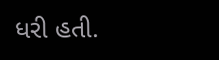ધરી હતી.